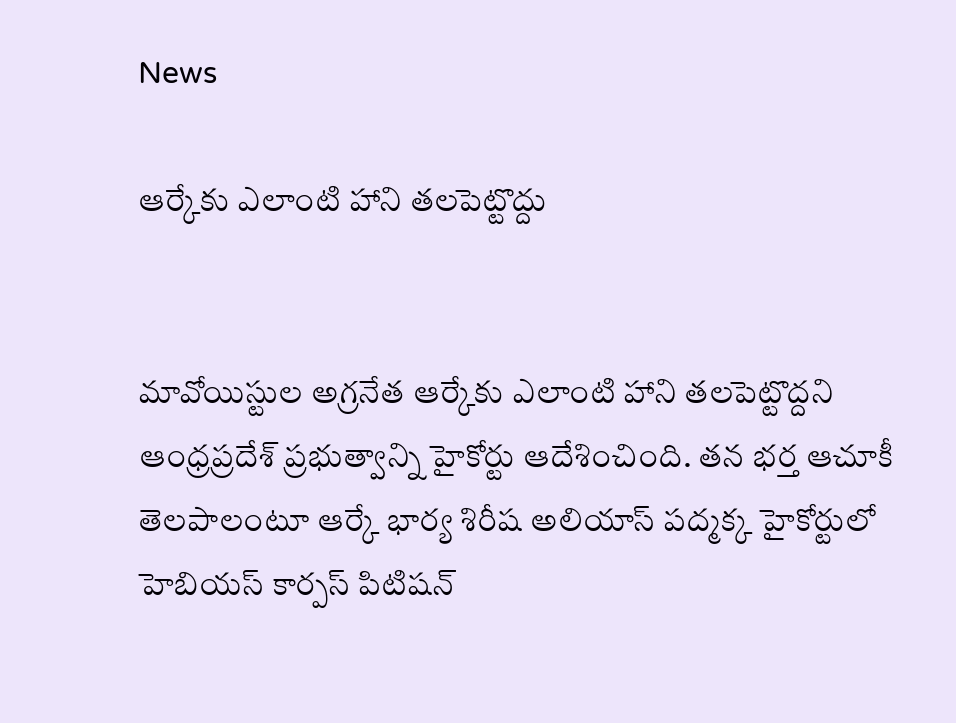News

ఆర్కేకు ఎలాంటి హాని తలపెట్టొద్దు


మావోయిస్టుల అగ్రనేత ఆర్కేకు ఎలాంటి హాని తలపెట్టొద్దని ఆంధ్రప్రదేశ్ ప్రభుత్వాన్ని హైకోర్టు ఆదేశించింది. తన భర్త ఆచూకీ తెలపాలంటూ ఆర్కే భార్య శిరీష అలియాస్ పద్మక్క హైకోర్టులో హెబియస్‌ కార్పస్‌ పిటిషన్‌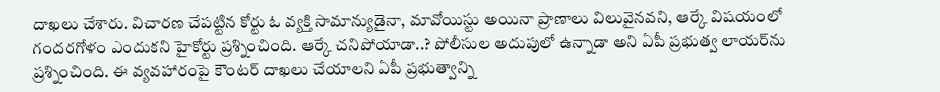దాఖలు చేశారు. విచారణ చేపట్టిన కోర్టు ఓ వ్యక్తి సామాన్యుడైనా, మావోయిస్టు అయినా ప్రాణాలు విలువైనవని, ఆర్కే విషయంలో గందరగోళం ఎందుకని హైకోర్టు ప్రశ్నించింది. ఆర్కే చనిపోయాడా..? పోలీసుల అదుపులో ఉన్నాడా అని ఏపీ ప్రభుత్వ లాయర్‌ను ప్రశ్నించింది. ఈ వ్యవహారంపై కౌంటర్ దాఖలు చేయాలని ఏపీ ప్రభుత్వాన్ని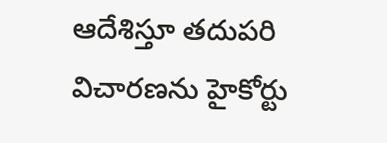ఆదేశిస్తూ తదుపరి విచారణను హైకోర్టు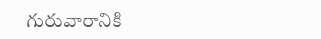గురువారానికి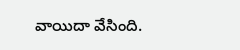వాయిదా వేసింది.